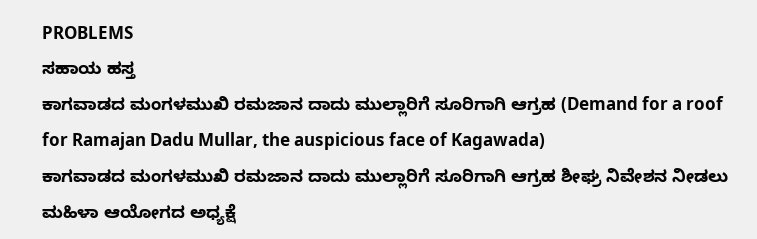PROBLEMS
ಸಹಾಯ ಹಸ್ತ
ಕಾಗವಾಡದ ಮಂಗಳಮುಖಿ ರಮಜಾನ ದಾದು ಮುಲ್ಲಾರಿಗೆ ಸೂರಿಗಾಗಿ ಆಗ್ರಹ (Demand for a roof for Ramajan Dadu Mullar, the auspicious face of Kagawada)
ಕಾಗವಾಡದ ಮಂಗಳಮುಖಿ ರಮಜಾನ ದಾದು ಮುಲ್ಲಾರಿಗೆ ಸೂರಿಗಾಗಿ ಆಗ್ರಹ ಶೀಘ್ರ ನಿವೇಶನ ನೀಡಲು ಮಹಿಳಾ ಆಯೋಗದ ಅಧ್ಯಕ್ಷೆ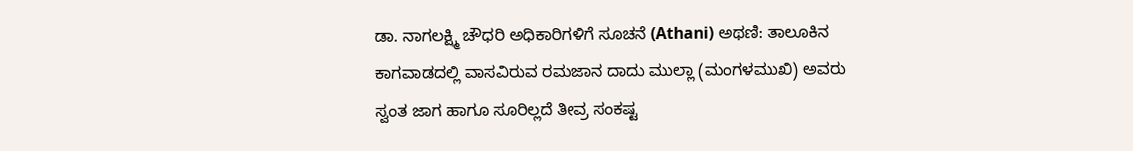ಡಾ. ನಾಗಲಕ್ಷ್ಮಿ ಚೌಧರಿ ಅಧಿಕಾರಿಗಳಿಗೆ ಸೂಚನೆ (Athani) ಅಥಣಿ: ತಾಲೂಕಿನ ಕಾಗವಾಡದಲ್ಲಿ ವಾಸವಿರುವ ರಮಜಾನ ದಾದು ಮುಲ್ಲಾ (ಮಂಗಳಮುಖಿ) ಅವರು ಸ್ವಂತ ಜಾಗ ಹಾಗೂ ಸೂರಿಲ್ಲದೆ ತೀವ್ರ ಸಂಕಷ್ಟ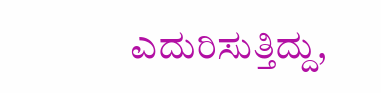ಎದುರಿಸುತ್ತಿದ್ದು,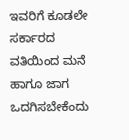ಇವರಿಗೆ ಕೂಡಲೇ ಸರ್ಕಾರದ ವತಿಯಿಂದ ಮನೆ ಹಾಗೂ ಜಾಗ ಒದಗಿಸಬೇಕೆಂದು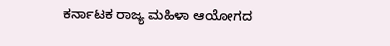ಕರ್ನಾಟಕ ರಾಜ್ಯ ಮಹಿಳಾ ಆಯೋಗದ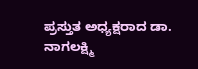ಪ್ರಸ್ತುತ ಅಧ್ಯಕ್ಷರಾದ ಡಾ. ನಾಗಲಕ್ಷ್ಮಿ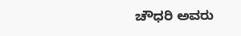ಚೌಧರಿ ಅವರು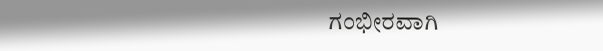ಗಂಭೀರವಾಗಿ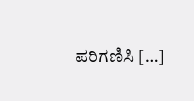ಪರಿಗಣಿಸಿ […]